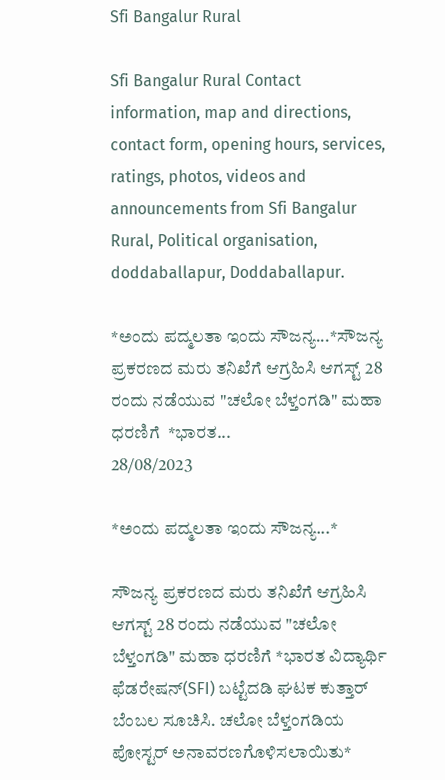Sfi Bangalur Rural

Sfi Bangalur Rural Contact information, map and directions, contact form, opening hours, services, ratings, photos, videos and announcements from Sfi Bangalur Rural, Political organisation, doddaballapur, Doddaballapur.

*ಅಂದು ಪದ್ಮಲತಾ ಇಂದು ಸೌಜನ್ಯ...*ಸೌಜನ್ಯ ಪ್ರಕರಣದ ಮರು ತನಿಖೆಗೆ ಆಗ್ರಹಿಸಿ ಆಗಸ್ಟ್ 28 ರಂದು ನಡೆಯುವ "ಚಲೋ ಬೆಳ್ತಂಗಡಿ" ಮಹಾ ಧರಣಿಗೆ  *ಭಾರತ...
28/08/2023

*ಅಂದು ಪದ್ಮಲತಾ ಇಂದು ಸೌಜನ್ಯ...*

ಸೌಜನ್ಯ ಪ್ರಕರಣದ ಮರು ತನಿಖೆಗೆ ಆಗ್ರಹಿಸಿ ಆಗಸ್ಟ್ 28 ರಂದು ನಡೆಯುವ "ಚಲೋ ಬೆಳ್ತಂಗಡಿ" ಮಹಾ ಧರಣಿಗೆ *ಭಾರತ ವಿದ್ಯಾರ್ಥಿ ಫೆಡರೇಷನ್(SFI) ಬಟ್ಟೆದಡಿ ಘಟಕ ಕುತ್ತಾರ್ ಬೆಂಬಲ ಸೂಚಿಸಿ. ಚಲೋ ಬೆಳ್ತಂಗಡಿಯ ಪೋಸ್ಟರ್ ಅನಾವರಣಗೊಳಿಸಲಾಯಿತು*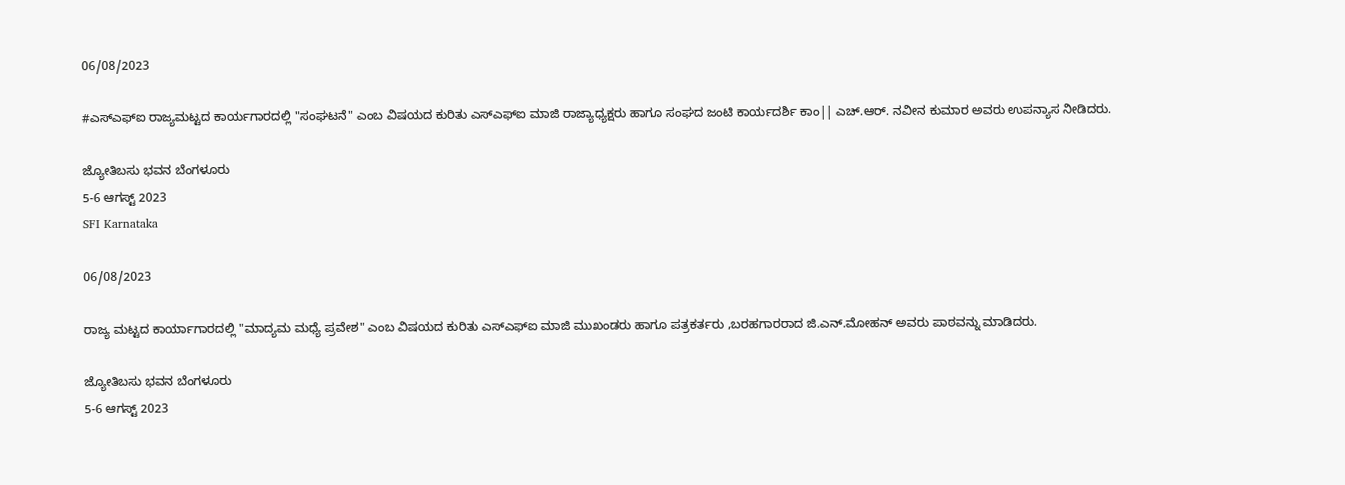06/08/2023

#ಎಸ್ಎಫ್ಐ ರಾಜ್ಯಮಟ್ಟದ ಕಾರ್ಯಗಾರದಲ್ಲಿ "ಸಂಘಟನೆ" ಎಂಬ ವಿಷಯದ ಕುರಿತು ಎಸ್ಎಫ್ಐ ಮಾಜಿ ರಾಜ್ಯಾಧ್ಯಕ್ಷರು ಹಾಗೂ ಸಂಘದ ಜಂಟಿ ಕಾರ್ಯದರ್ಶಿ ಕಾಂ|| ಎಚ್.ಆರ್. ನವೀನ ಕುಮಾರ ಅವರು ಉಪನ್ಯಾಸ ನೀಡಿದರು.

ಜ್ಯೋತಿಬಸು ಭವನ ಬೆಂಗಳೂರು
5-6 ಆಗಸ್ಟ್‌ 2023
SFI Karnataka

06/08/2023

ರಾಜ್ಯ ಮಟ್ಟದ ಕಾರ್ಯಾಗಾರದಲ್ಲಿ "ಮಾದ್ಯಮ ಮಧ್ಯೆ ಪ್ರವೇಶ" ಎಂಬ ವಿಷಯದ ಕುರಿತು ಎಸ್ಎಫ್ಐ ಮಾಜಿ ಮುಖಂಡರು ಹಾಗೂ ಪತ್ರಕರ್ತರು ,ಬರಹಗಾರರಾದ ಜಿ.ಎನ್‌.ಮೋಹನ್ ಅವರು ಪಾಠವನ್ನು ಮಾಡಿದರು.

ಜ್ಯೋತಿಬಸು ಭವನ ಬೆಂಗಳೂರು
5-6 ಆಗಸ್ಟ್‌ 2023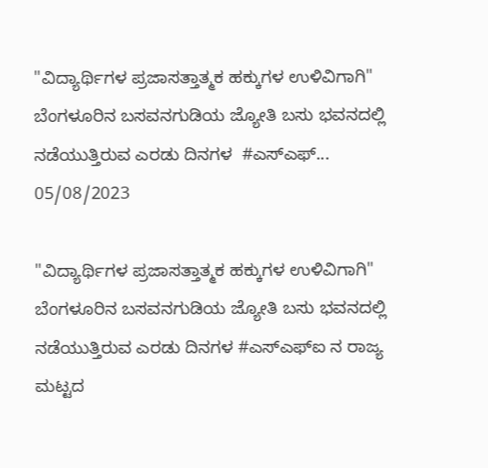"ವಿದ್ಯಾರ್ಥಿಗಳ ಪ್ರಜಾಸತ್ತಾತ್ಮಕ ಹಕ್ಕುಗಳ ಉಳಿವಿಗಾಗಿ" ಬೆಂಗಳೂರಿನ ಬಸವನಗುಡಿಯ ಜ್ಯೋತಿ ಬಸು ಭವನದಲ್ಲಿ ನಡೆಯುತ್ತಿರುವ ಎರಡು ದಿನಗಳ  #ಎಸ್ಎಫ್...
05/08/2023

"ವಿದ್ಯಾರ್ಥಿಗಳ ಪ್ರಜಾಸತ್ತಾತ್ಮಕ ಹಕ್ಕುಗಳ ಉಳಿವಿಗಾಗಿ" ಬೆಂಗಳೂರಿನ ಬಸವನಗುಡಿಯ ಜ್ಯೋತಿ ಬಸು ಭವನದಲ್ಲಿ ನಡೆಯುತ್ತಿರುವ ಎರಡು ದಿನಗಳ #ಎಸ್ಎಫ್ಐ ನ ರಾಜ್ಯ ಮಟ್ಟದ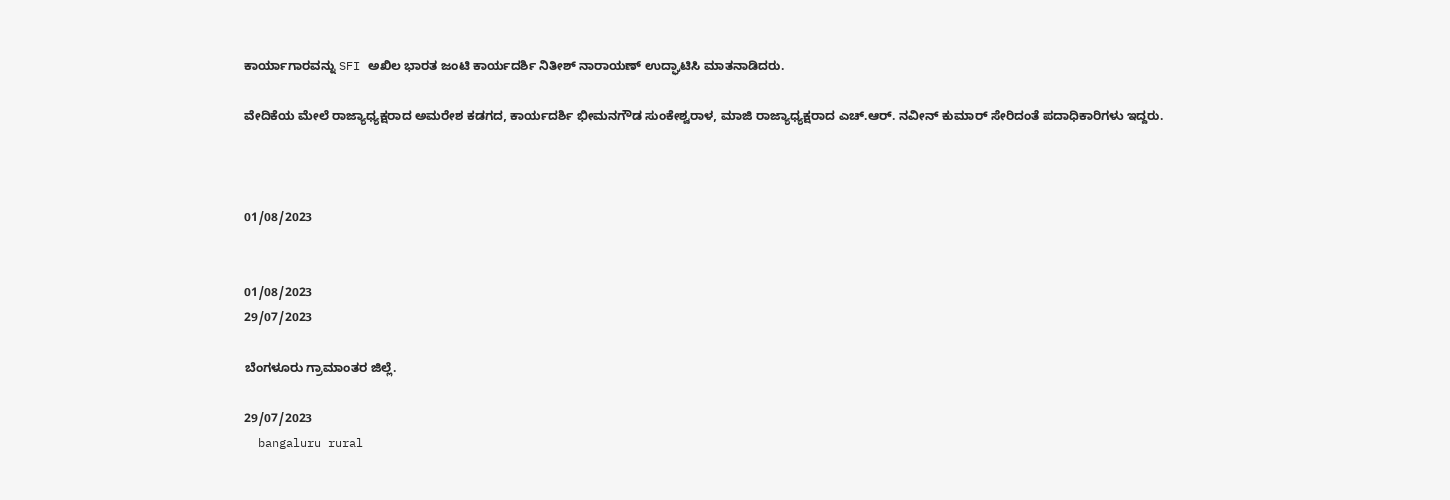ಕಾರ್ಯಾಗಾರವನ್ನು SFI ಅಖಿಲ ಭಾರತ ಜಂಟಿ ಕಾರ್ಯದರ್ಶಿ ನಿತೀಶ್ ನಾರಾಯಣ್ ಉದ್ಘಾಟಿಸಿ ಮಾತನಾಡಿದರು.

ವೇದಿಕೆಯ ಮೇಲೆ ರಾಜ್ಯಾಧ್ಯಕ್ಷರಾದ ಅಮರೇಶ ಕಡಗದ, ಕಾರ್ಯದರ್ಶಿ ಭೀಮನಗೌಡ ಸುಂಕೇಶ್ವರಾಳ, ಮಾಜಿ ರಾಜ್ಯಾಧ್ಯಕ್ಷರಾದ ಎಚ್.ಆರ್. ನವೀನ್ ಕುಮಾರ್ ಸೇರಿದಂತೆ ಪದಾಧಿಕಾರಿಗಳು ಇದ್ದರು.



01/08/2023


01/08/2023
29/07/2023

ಬೆಂಗಳೂರು ಗ್ರಾಮಾಂತರ ಜಿಲ್ಲೆ.

29/07/2023
  bangaluru rural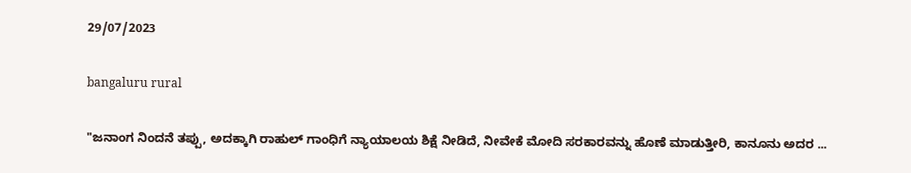29/07/2023

bangaluru rural

"ಜನಾಂಗ ನಿಂದನೆ ತಪ್ಪು, ಅದಕ್ಕಾಗಿ ರಾಹುಲ್ ಗಾಂಧಿಗೆ ನ್ಯಾಯಾಲಯ ಶಿಕ್ಷೆ ನೀಡಿದೆ, ನೀವೇಕೆ ಮೋದಿ ಸರಕಾರವನ್ನು ಹೊಣೆ ಮಾಡುತ್ತೀರಿ, ಕಾನೂನು ಅದರ ...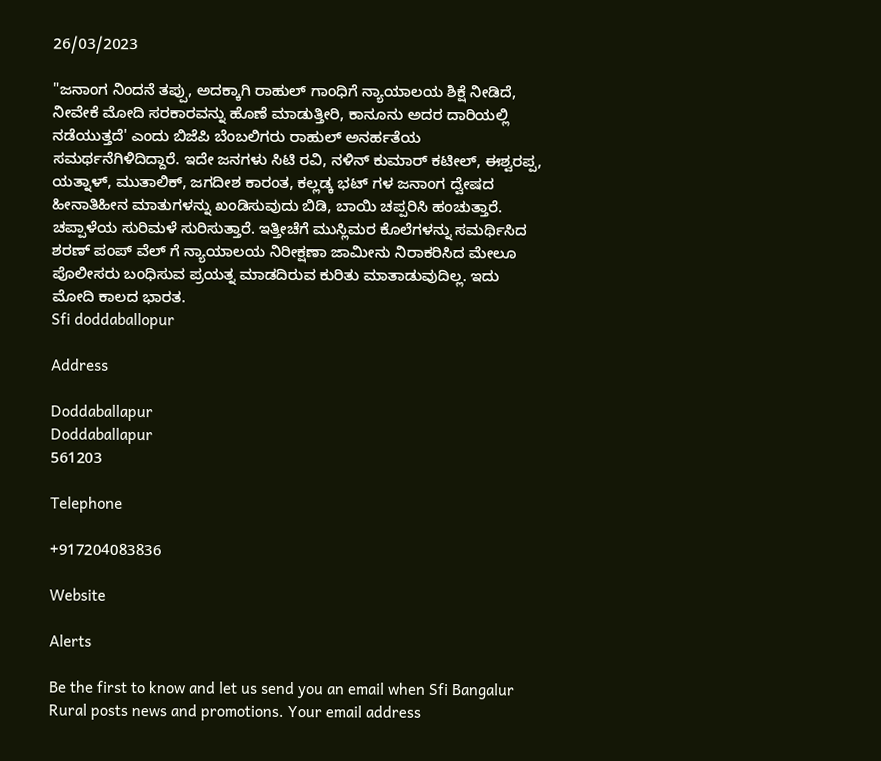26/03/2023

"ಜನಾಂಗ ನಿಂದನೆ ತಪ್ಪು, ಅದಕ್ಕಾಗಿ ರಾಹುಲ್ ಗಾಂಧಿಗೆ ನ್ಯಾಯಾಲಯ ಶಿಕ್ಷೆ ನೀಡಿದೆ, ನೀವೇಕೆ ಮೋದಿ ಸರಕಾರವನ್ನು ಹೊಣೆ ಮಾಡುತ್ತೀರಿ, ಕಾನೂನು ಅದರ ದಾರಿಯಲ್ಲಿ ನಡೆಯುತ್ತದೆ' ಎಂದು ಬಿಜೆಪಿ ಬೆಂಬಲಿಗರು ರಾಹುಲ್ ಅನರ್ಹತೆಯ ಸಮರ್ಥನೆಗಿಳಿದಿದ್ದಾರೆ. ಇದೇ ಜನಗಳು ಸಿಟಿ ರವಿ, ನಳಿನ್ ಕುಮಾರ್ ಕಟೀಲ್‌, ಈಶ್ವರಪ್ಪ, ಯತ್ನಾಳ್‌, ಮುತಾಲಿಕ್‌, ಜಗದೀಶ ಕಾರಂತ, ಕಲ್ಲಡ್ಕ ಭಟ್ ಗಳ ಜನಾಂಗ ದ್ವೇಷದ ಹೀನಾತಿಹೀನ ಮಾತುಗಳನ್ನು ಖಂಡಿಸುವುದು ಬಿಡಿ, ಬಾಯಿ ಚಪ್ಪರಿಸಿ ಹಂಚುತ್ತಾರೆ. ಚಪ್ಪಾಳೆಯ ಸುರಿಮಳೆ ಸುರಿಸುತ್ತಾರೆ. ಇತ್ತೀಚೆಗೆ ಮುಸ್ಲಿಮರ ಕೊಲೆಗಳನ್ನು ಸಮರ್ಥಿಸಿದ ಶರಣ್ ಪಂಪ್ ವೆಲ್ ಗೆ ನ್ಯಾಯಾಲಯ ನಿರೀಕ್ಷಣಾ ಜಾಮೀನು ನಿರಾಕರಿಸಿದ ಮೇಲೂ ಪೊಲೀಸರು ಬಂಧಿಸುವ ಪ್ರಯತ್ನ ಮಾಡದಿರುವ ಕುರಿತು ಮಾತಾಡುವುದಿಲ್ಲ. ಇದು ಮೋದಿ ಕಾಲದ ಭಾರತ.
Sfi doddaballopur

Address

Doddaballapur
Doddaballapur
561203

Telephone

+917204083836

Website

Alerts

Be the first to know and let us send you an email when Sfi Bangalur Rural posts news and promotions. Your email address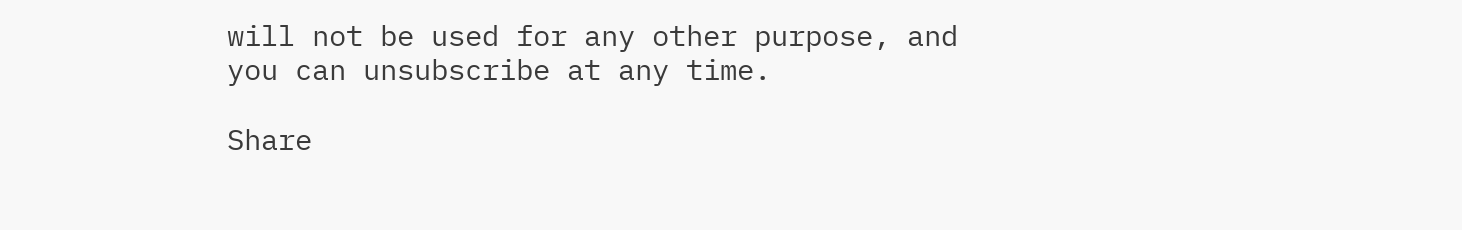will not be used for any other purpose, and you can unsubscribe at any time.

Share